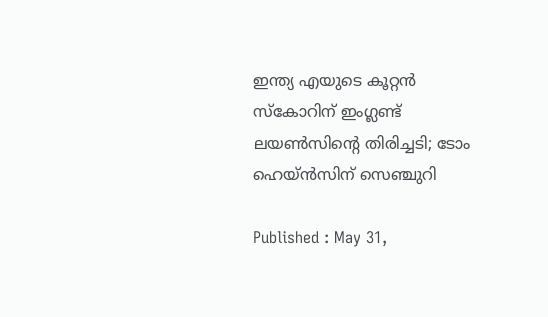ഇന്ത്യ എയുടെ കൂറ്റൻ സ്കോറിന് ഇംഗ്ലണ്ട് ലയൺസിന്‍റെ തിരിച്ചടി; ടോം ഹെയ്ൻസിന് സെഞ്ചുറി

Published : May 31,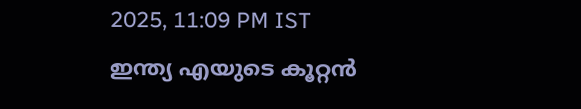2025, 11:09 PM IST
ഇന്ത്യ എയുടെ കൂറ്റൻ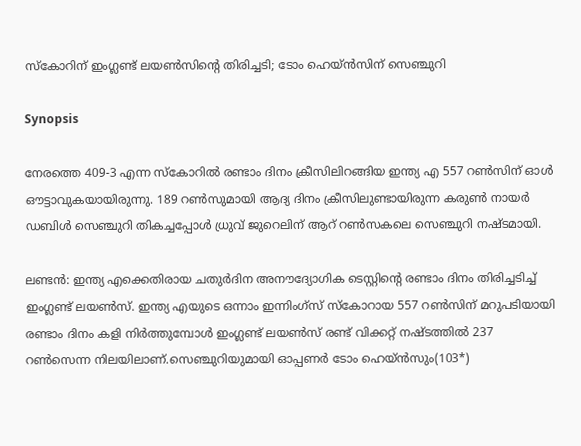സ്കോറിന് ഇംഗ്ലണ്ട് ലയൺസിന്‍റെ തിരിച്ചടി; ടോം ഹെയ്ൻസിന് സെഞ്ചുറി

Synopsis

നേരത്തെ 409-3 എന്ന സ്കോറില്‍ രണ്ടാം ദിനം ക്രീസിലിറങ്ങിയ ഇന്ത്യ എ 557 റണ്‍സിന് ഓൾ ഔട്ടാവുകയായിരുന്നു. 189 റണ്‍സുമായി ആദ്യ ദിനം ക്രീസിലുണ്ടായിരുന്ന കരുണ്‍ നായര്‍ ഡബിള്‍ സെഞ്ചുറി തികച്ചപ്പോള്‍ ധ്രുവ് ജുറെലിന് ആറ് റണ്‍സകലെ സെഞ്ചുറി നഷ്ടമായി.

ലണ്ടൻ: ഇന്ത്യ എക്കെതിരായ ചതുര്‍ദിന അനൗദ്യോഗിക ടെസ്റ്റിന്‍റെ രണ്ടാം ദിനം തിരിച്ചടിച്ച് ഇംഗ്ലണ്ട് ലയണ്‍സ്. ഇന്ത്യ എയുടെ ഒന്നാം ഇന്നിംഗ്സ് സ്കോറായ 557 റണ്‍സിന് മറുപടിയായി രണ്ടാം ദിനം കളി നിര്‍ത്തുമ്പോള്‍ ഇംഗ്ലണ്ട് ലയണ്‍സ് രണ്ട് വിക്കറ്റ് നഷ്ടത്തില്‍ 237 റണ്‍സെന്ന നിലയിലാണ്.സെഞ്ചുറിയുമായി ഓപ്പണര്‍ ടോം ഹെയ്ൻസും(103*)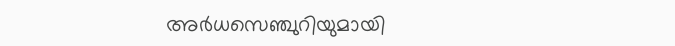അര്‍ധസെഞ്ചുറിയുമായി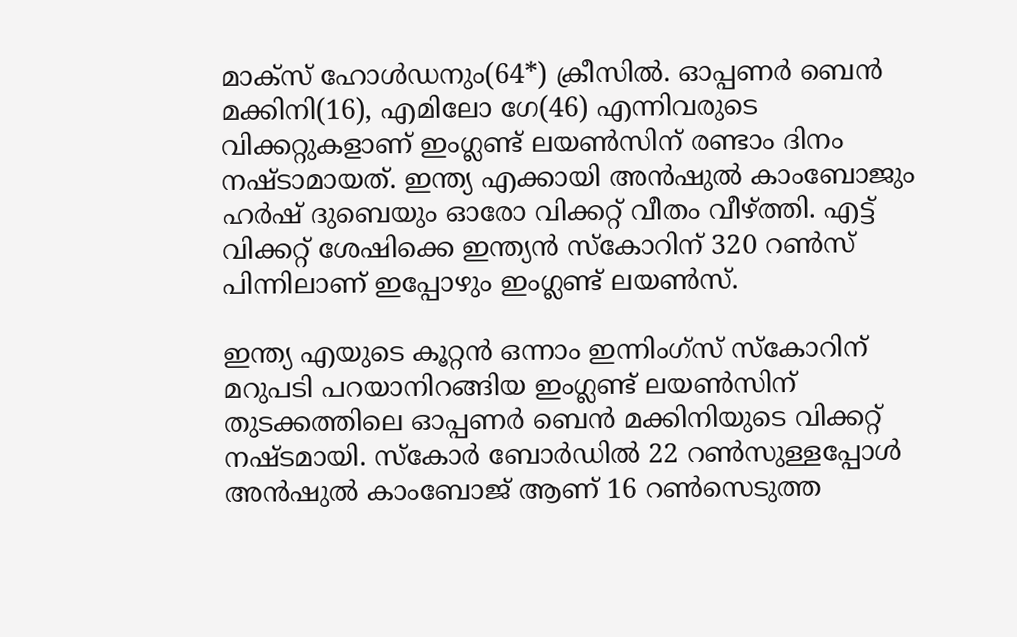മാക്സ് ഹോള്‍ഡനും(64*) ക്രീസില്‍. ഓപ്പണര്‍ ബെന്‍ മക്കിനി(16), എമിലോ ഗേ(46) എന്നിവരുടെ വിക്കറ്റുകളാണ് ഇംഗ്ലണ്ട് ലയൺസിന് രണ്ടാം ദിനം നഷ്ടാമായത്. ഇന്ത്യ എക്കായി അന്‍ഷുല്‍ കാംബോജും ഹര്‍ഷ് ദുബെയും ഓരോ വിക്കറ്റ് വീതം വീഴ്ത്തി. എട്ട് വിക്കറ്റ് ശേഷിക്കെ ഇന്ത്യൻ സ്കോറിന് 320 റണ്‍സ് പിന്നിലാണ് ഇപ്പോഴും ഇംഗ്ലണ്ട് ലയണ്‍സ്.

ഇന്ത്യ എയുടെ കൂറ്റൻ ഒന്നാം ഇന്നിംഗ്സ് സ്കോറിന് മറുപടി പറയാനിറങ്ങിയ ഇംഗ്ലണ്ട് ലയൺസിന് തുടക്കത്തിലെ ഓപ്പണര്‍ ബെൻ മക്കിനിയുടെ വിക്കറ്റ് നഷ്ടമായി. സ്കോര്‍ ബോര്‍ഡില്‍ 22 റണ്‍സുള്ളപ്പോള്‍ അന്‍ഷുല്‍ കാംബോജ് ആണ് 16 റണ്‍സെടുത്ത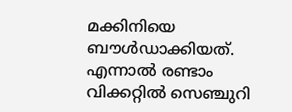മക്കിനിയെ ബൗള്‍ഡാക്കിയത്. എന്നാല്‍ രണ്ടാം വിക്കറ്റില്‍ സെഞ്ചുറി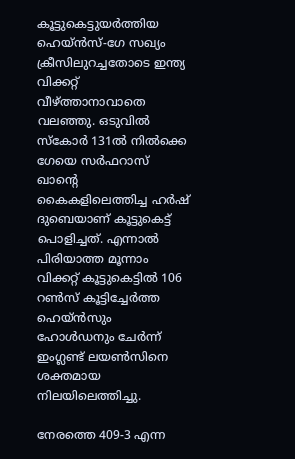കൂട്ടുകെട്ടുയര്‍ത്തിയ ഹെയ്ൻസ്-ഗേ സഖ്യം ക്രീസിലുറച്ചതോടെ ഇന്ത്യ വിക്കറ്റ് വീഴ്ത്താനാവാതെ വലഞ്ഞു. ഒടുവില്‍ സ്കോര്‍ 131ല്‍ നില്‍ക്കെ ഗേയെ സര്‍ഫറാസ് ഖാന്‍റെ കൈകളിലെത്തിച്ച ഹര്‍ഷ് ദുബെയാണ് കൂട്ടുകെട്ട് പൊളിച്ചത്. എന്നാല്‍ പിരിയാത്ത മൂന്നാം വിക്കറ്റ് കൂട്ടുകെട്ടില്‍ 106 റണ്‍സ് കൂട്ടിച്ചേര്‍ത്ത ഹെയ്ൻസും ഹോള്‍ഡനും ചേര്‍ന്ന് ഇംഗ്ലണ്ട് ലയണ്‍സിനെ ശക്തമായ നിലയിലെത്തിച്ചു.

നേരത്തെ 409-3 എന്ന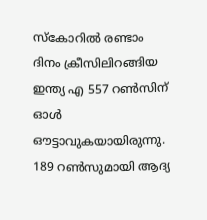സ്കോറില്‍ രണ്ടാം ദിനം ക്രീസിലിറങ്ങിയ ഇന്ത്യ എ 557 റണ്‍സിന് ഓൾ ഔട്ടാവുകയായിരുന്നു. 189 റണ്‍സുമായി ആദ്യ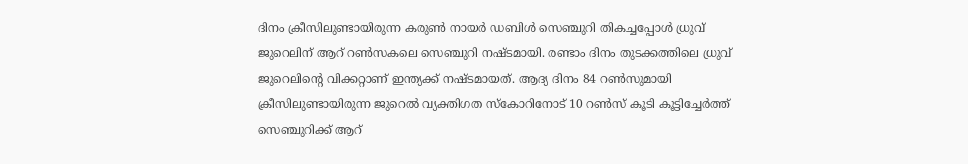ദിനം ക്രീസിലുണ്ടായിരുന്ന കരുണ്‍ നായര്‍ ഡബിള്‍ സെഞ്ചുറി തികച്ചപ്പോള്‍ ധ്രുവ് ജുറെലിന് ആറ് റണ്‍സകലെ സെഞ്ചുറി നഷ്ടമായി. രണ്ടാം ദിനം തുടക്കത്തിലെ ധ്രുവ് ജുറെലിന്‍റെ വിക്കറ്റാണ് ഇന്ത്യക്ക് നഷ്ടമായത്. ആദ്യ ദിനം 84 റണ്‍സുമായി ക്രീസിലുണ്ടായിരുന്ന ജുറെല്‍ വ്യക്തിഗത സ്കോറിനോട് 10 റണ്‍സ് കൂടി കൂട്ടിച്ചേര്‍ത്ത് സെഞ്ചുറിക്ക് ആറ്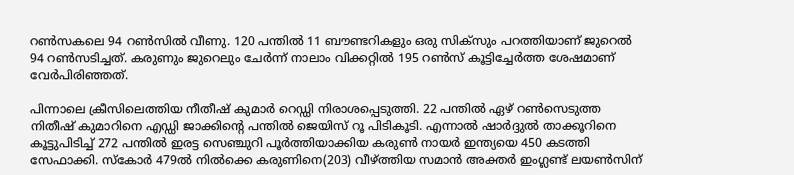റണ്‍സകലെ 94 റണ്‍സില്‍ വീണു. 120 പന്തില്‍ 11 ബൗണ്ടറികളും ഒരു സിക്സും പറത്തിയാണ് ജുറെല്‍ 94 റണ്‍സടിച്ചത്. കരുണും ജുറെലും ചേര്‍ന്ന് നാലാം വിക്കറ്റില്‍ 195 റണ്‍സ് കൂട്ടിച്ചേര്‍ത്ത ശേഷമാണ് വേര്‍പിരിഞ്ഞത്.

പിന്നാലെ ക്രീസിലെത്തിയ നീതീഷ് കുമാര്‍ റെഡ്ഡി നിരാശപ്പെടുത്തി. 22 പന്തില്‍ ഏഴ് റണ്‍സെടുത്ത നിതീഷ് കുമാറിനെ എഡ്ഡി ജാക്കിന്‍റെ പന്തില്‍ ജെയിസ് റൂ പിടികൂടി. എന്നാല്‍ ഷാര്‍ദ്ദുല്‍ താക്കൂറിനെ കൂട്ടുപിടിച്ച് 272 പന്തില്‍ ഇരട്ട സെഞ്ചുറി പൂര്‍ത്തിയാക്കിയ കരുണ്‍ നായര്‍ ഇന്ത്യയെ 450 കടത്തി സേഫാക്കി. സ്കോര്‍ 479ല്‍ നില്‍ക്കെ കരുണിനെ(203) വീഴ്ത്തിയ സമാന്‍ അക്തര്‍ ഇംഗ്ലണ്ട് ലയണ്‍സിന്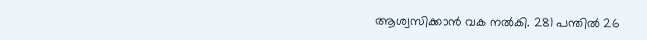ആശ്വസിക്കാന്‍ വക നല്‍കി. 281 പന്തില്‍ 26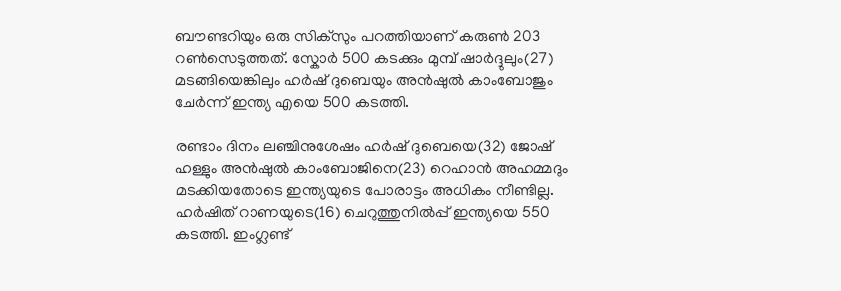ബൗണ്ടറിയും ഒരു സിക്സും പറത്തിയാണ് കരുണ്‍ 203 റണ്‍സെടുത്തത്. സ്കോര്‍ 500 കടക്കും മുമ്പ് ഷാര്‍ദ്ദുലും(27) മടങ്ങിയെങ്കിലും ഹര്‍ഷ് ദുബെയും അൻഷുല്‍ കാംബോജും ചേര്‍ന്ന് ഇന്ത്യ എയെ 500 കടത്തി.

രണ്ടാം ദിനം ലഞ്ചിനുശേഷം ഹര്‍ഷ് ദുബെയെ(32) ജോഷ് ഹള്ളും അന്‍ഷുല്‍ കാംബോജിനെ(23) റെഹാന്‍ അഹമ്മദും മടക്കിയതോടെ ഇന്ത്യയുടെ പോരാട്ടം അധികം നീണ്ടില്ല. ഹര്‍ഷിത് റാണയുടെ(16) ചെറുത്തുനില്‍പ്പ് ഇന്ത്യയെ 550 കടത്തി. ഇംഗ്ലണ്ട്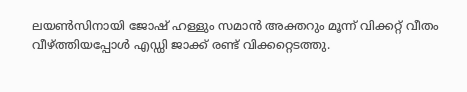ലയണ്‍സിനായി ജോഷ് ഹള്ളും സമാന്‍ അക്തറും മൂന്ന് വിക്കറ്റ് വീതം വീഴ്ത്തിയപ്പോള്‍ എഡ്ഡി ജാക്ക് രണ്ട് വിക്കറ്റെടത്തു.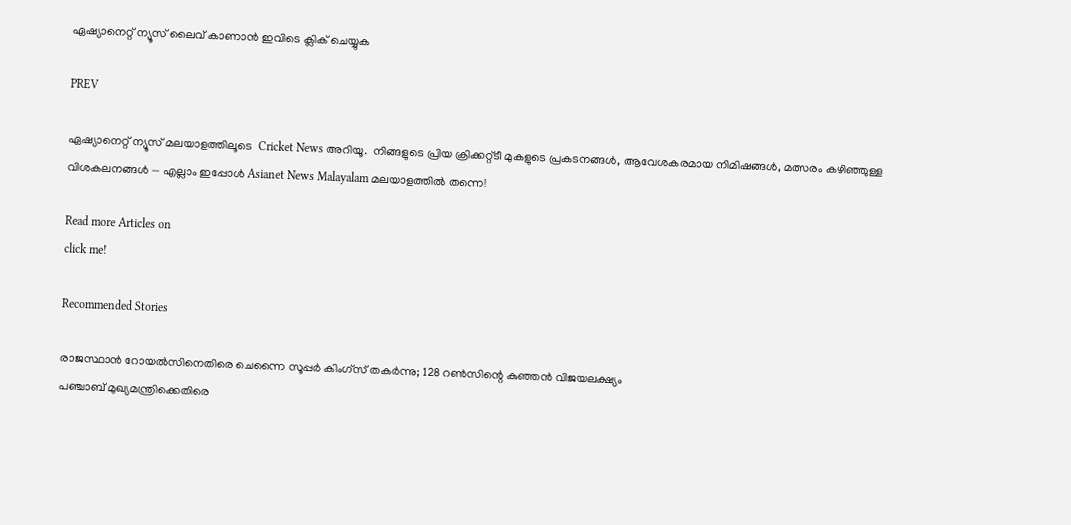ഏഷ്യാനെറ്റ് ന്യൂസ് ലൈവ് കാണാന്‍ ഇവിടെ ക്ലിക് ചെയ്യുക

PREV

ഏഷ്യാനെറ്റ് ന്യൂസ് മലയാളത്തിലൂടെ  Cricket News അറിയൂ.  നിങ്ങളുടെ പ്രിയ ക്രിക്കറ്റ്ടീ മുകളുടെ പ്രകടനങ്ങൾ, ആവേശകരമായ നിമിഷങ്ങൾ, മത്സരം കഴിഞ്ഞുള്ള വിശകലനങ്ങൾ — എല്ലാം ഇപ്പോൾ Asianet News Malayalam മലയാളത്തിൽ തന്നെ!

Read more Articles on
click me!

Recommended Stories

രാജസ്ഥാന്‍ റോയല്‍സിനെതിരെ ചെന്നൈ സൂപ്പര്‍ കിംഗ്‌സ് തകര്‍ന്നു; 128 റണ്‍സിന്റെ കുഞ്ഞന്‍ വിജയലക്ഷ്യം
പഞ്ചാബ് മുഖ്യമന്ത്രിക്കെതിരെ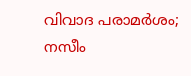വിവാദ പരാമര്‍ശം; നസീം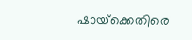ഷായ്‌ക്കെതിരെ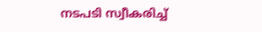നടപടി സ്വീകരിച്ച്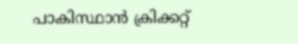പാകിസ്ഥാന്‍ ക്രിക്കറ്റ്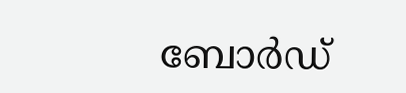ബോര്‍ഡ്